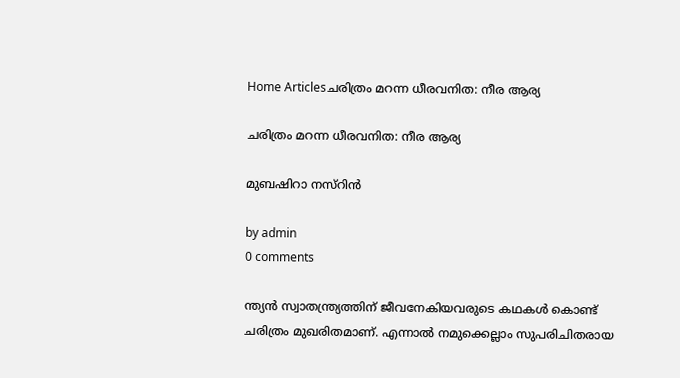Home Articlesചരിത്രം മറന്ന ധീരവനിത: നീര ആര്യ

ചരിത്രം മറന്ന ധീരവനിത: നീര ആര്യ

മുബഷിറാ നസ്‌റിൻ

by admin
0 comments

ന്ത്യൻ സ്വാതന്ത്ര്യത്തിന് ജീവനേകിയവരുടെ കഥകൾ കൊണ്ട് ചരിത്രം മുഖരിതമാണ്. എന്നാൽ നമുക്കെല്ലാം സുപരിചിതരായ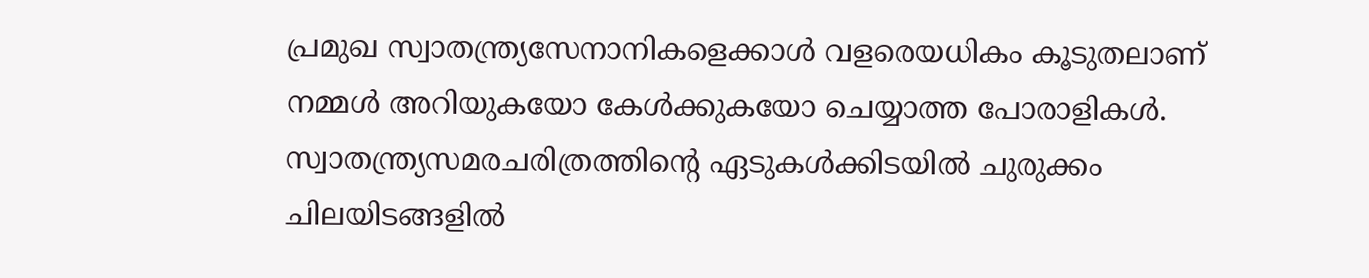പ്രമുഖ സ്വാതന്ത്ര്യസേനാനികളെക്കാൾ വളരെയധികം കൂടുതലാണ് നമ്മൾ അറിയുകയോ കേൾക്കുകയോ ചെയ്യാത്ത പോരാളികൾ. സ്വാതന്ത്ര്യസമരചരിത്രത്തിന്റെ ഏടുകൾക്കിടയിൽ ചുരുക്കം ചിലയിടങ്ങളിൽ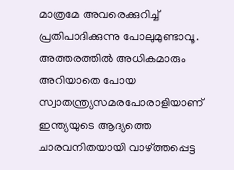മാത്രമേ അവരെക്കുറിച്ച് പ്രതിപാദിക്കുന്നു പോലുമുണ്ടാവൂ. അത്തരത്തിൽ അധികമാരും അറിയാതെ പോയ സ്വാതന്ത്ര്യസമരപോരാളിയാണ് ഇന്ത്യയുടെ ആദ്യത്തെ ചാരവനിതയായി വാഴ്ത്തപ്പെട്ട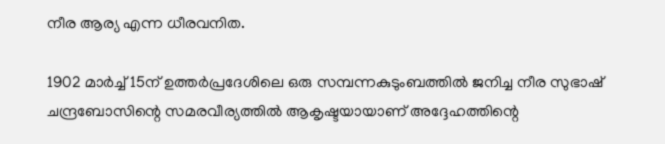നീര ആര്യ എന്ന ധീരവനിത.

1902 മാർച്ച്‌ 15ന് ഉത്തർപ്രദേശിലെ ഒരു സമ്പന്നകുടുംബത്തിൽ ജനിച്ച നീര സുഭാഷ് ചന്ദ്രബോസിന്റെ സമരവീര്യത്തിൽ ആകൃഷ്ടയായാണ് അദ്ദേഹത്തിന്റെ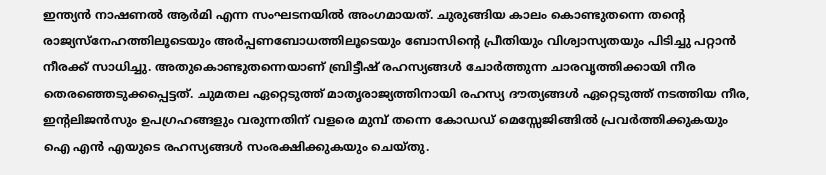ഇന്ത്യൻ നാഷണൽ ആർമി എന്ന സംഘടനയിൽ അംഗമായത്. ചുരുങ്ങിയ കാലം കൊണ്ടുതന്നെ തന്റെ രാജ്യസ്നേഹത്തിലൂടെയും അർപ്പണബോധത്തിലൂടെയും ബോസിന്റെ പ്രീതിയും വിശ്വാസ്യതയും പിടിച്ചു പറ്റാൻ നീരക്ക് സാധിച്ചു. അതുകൊണ്ടുതന്നെയാണ് ബ്രിട്ടീഷ് രഹസ്യങ്ങൾ ചോർത്തുന്ന ചാരവൃത്തിക്കായി നീര തെരഞ്ഞെടുക്കപ്പെട്ടത്. ചുമതല ഏറ്റെടുത്ത് മാതൃരാജ്യത്തിനായി രഹസ്യ ദൗത്യങ്ങൾ ഏറ്റെടുത്ത് നടത്തിയ നീര, ഇന്റലിജൻസും ഉപഗ്രഹങ്ങളും വരുന്നതിന് വളരെ മുമ്പ് തന്നെ കോഡഡ് മെസ്സേജിങ്ങിൽ പ്രവർത്തിക്കുകയും ഐ എൻ എയുടെ രഹസ്യങ്ങൾ സംരക്ഷിക്കുകയും ചെയ്തു.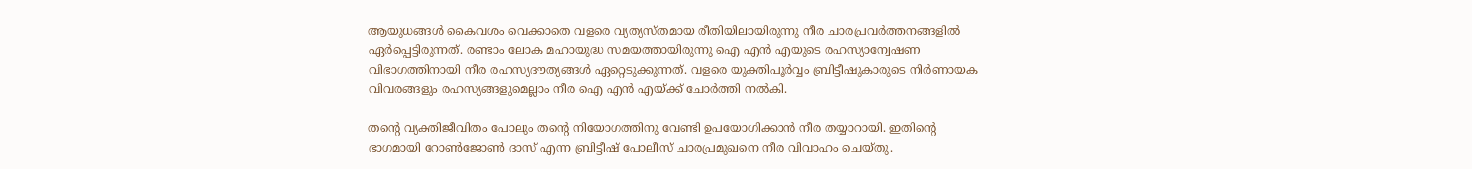ആയുധങ്ങൾ കൈവശം വെക്കാതെ വളരെ വ്യത്യസ്തമായ രീതിയിലായിരുന്നു നീര ചാരപ്രവർത്തനങ്ങളിൽ ഏർപ്പെട്ടിരുന്നത്. രണ്ടാം ലോക മഹായുദ്ധ സമയത്തായിരുന്നു ഐ എൻ എയുടെ രഹസ്യാന്വേഷണ വിഭാഗത്തിനായി നീര രഹസ്യദൗത്യങ്ങൾ ഏറ്റെടുക്കുന്നത്. വളരെ യുക്തിപൂർവ്വം ബ്രിട്ടീഷുകാരുടെ നിർണായക വിവരങ്ങളും രഹസ്യങ്ങളുമെല്ലാം നീര ഐ എൻ എയ്ക്ക് ചോർത്തി നൽകി.

തന്റെ വ്യക്തിജീവിതം പോലും തന്റെ നിയോഗത്തിനു വേണ്ടി ഉപയോഗിക്കാൻ നീര തയ്യാറായി. ഇതിന്റെ ഭാഗമായി റോൺജോൺ ദാസ് എന്ന ബ്രിട്ടീഷ് പോലീസ് ചാരപ്രമുഖനെ നീര വിവാഹം ചെയ്തു.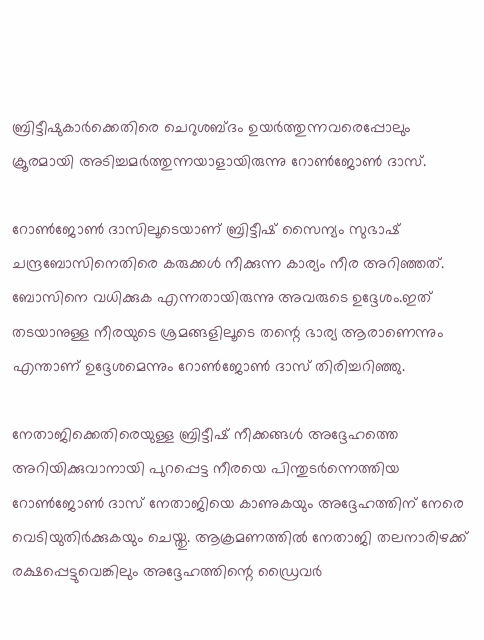ബ്രിട്ടീഷുകാർക്കെതിരെ ചെറുശബ്ദം ഉയർത്തുന്നവരെപ്പോലും ക്രൂരമായി അടിച്ചമർത്തുന്നയാളായിരുന്നു റോൺജോൺ ദാസ്.

റോൺജോൺ ദാസിലൂടെയാണ് ബ്രിട്ടീഷ് സൈന്യം സുഭാഷ് ചന്ദ്രബോസിനെതിരെ കരുക്കൾ നീക്കുന്ന കാര്യം നീര അറിഞ്ഞത്. ബോസിനെ വധിക്കുക എന്നതായിരുന്നു അവരുടെ ഉദ്ദേശം.ഇത് തടയാനുള്ള നീരയുടെ ശ്രമങ്ങളിലൂടെ തന്റെ ഭാര്യ ആരാണെന്നും എന്താണ് ഉദ്ദേശമെന്നും റോൺജോൺ ദാസ് തിരിച്ചറിഞ്ഞു.

നേതാജിക്കെതിരെയുള്ള ബ്രിട്ടീഷ് നീക്കങ്ങൾ അദ്ദേഹത്തെ അറിയിക്കുവാനായി പുറപ്പെട്ട നീരയെ പിന്തുടർന്നെത്തിയ റോൺജോൺ ദാസ് നേതാജിയെ കാണുകയും അദ്ദേഹത്തിന് നേരെ വെടിയുതിർക്കുകയും ചെയ്തു. ആക്രമണത്തിൽ നേതാജി തലനാരിഴക്ക് രക്ഷപ്പെട്ടുവെങ്കിലും അദ്ദേഹത്തിന്റെ ഡ്രൈവർ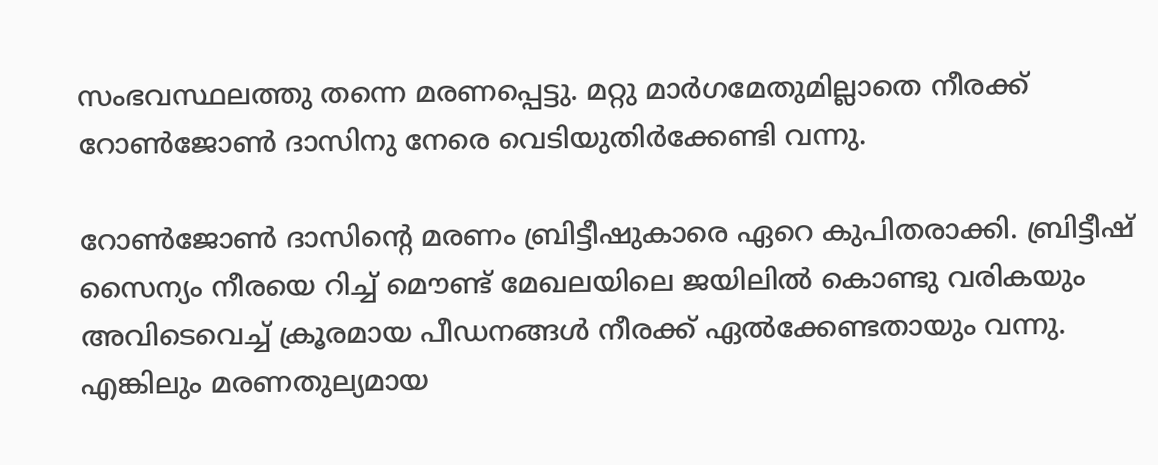സംഭവസ്ഥലത്തു തന്നെ മരണപ്പെട്ടു. മറ്റു മാർഗമേതുമില്ലാതെ നീരക്ക് റോൺജോൺ ദാസിനു നേരെ വെടിയുതിർക്കേണ്ടി വന്നു.

റോൺജോൺ ദാസിന്റെ മരണം ബ്രിട്ടീഷുകാരെ ഏറെ കുപിതരാക്കി. ബ്രിട്ടീഷ് സൈന്യം നീരയെ റിച്ച് മൌണ്ട് മേഖലയിലെ ജയിലിൽ കൊണ്ടു വരികയും അവിടെവെച്ച് ക്രൂരമായ പീഡനങ്ങൾ നീരക്ക് ഏൽക്കേണ്ടതായും വന്നു. എങ്കിലും മരണതുല്യമായ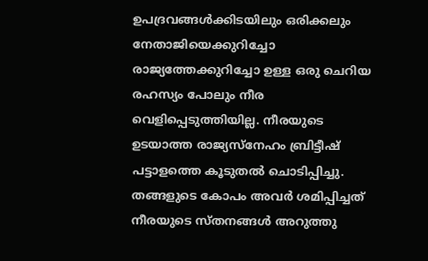ഉപദ്രവങ്ങൾക്കിടയിലും ഒരിക്കലും നേതാജിയെക്കുറിച്ചോ രാജ്യത്തേക്കുറിച്ചോ ഉള്ള ഒരു ചെറിയ രഹസ്യം പോലും നീര വെളിപ്പെടുത്തിയില്ല. നീരയുടെ ഉടയാത്ത രാജ്യസ്നേഹം ബ്രിട്ടീഷ് പട്ടാളത്തെ കൂടുതൽ ചൊടിപ്പിച്ചു. തങ്ങളുടെ കോപം അവർ ശമിപ്പിച്ചത് നീരയുടെ സ്തനങ്ങൾ അറുത്തു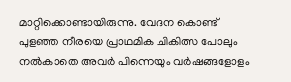മാറ്റിക്കൊണ്ടായിരുന്നു. വേദന കൊണ്ട് പുളഞ്ഞ നീരയെ പ്രാഥമിക ചികിത്സ പോലും നൽകാതെ അവർ പിന്നെയും വർഷങ്ങളോളം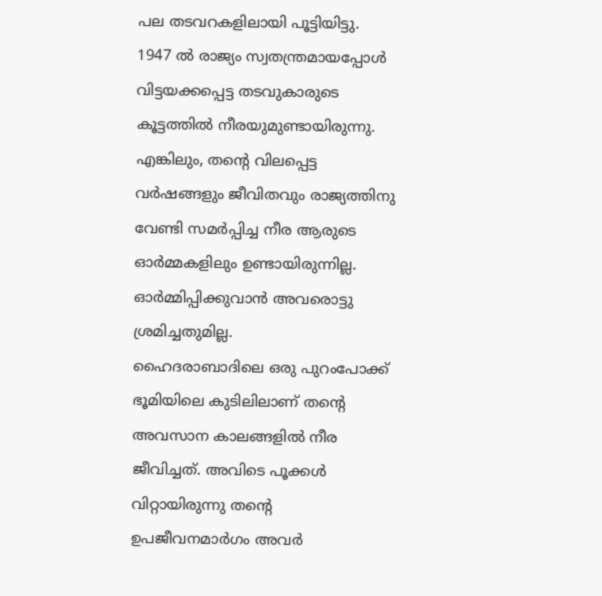പല തടവറകളിലായി പൂട്ടിയിട്ടു.
1947 ൽ രാജ്യം സ്വതന്ത്രമായപ്പോൾ വിട്ടയക്കപ്പെട്ട തടവുകാരുടെ കൂട്ടത്തിൽ നീരയുമുണ്ടായിരുന്നു. എങ്കിലും, തന്റെ വിലപ്പെട്ട വർഷങ്ങളും ജീവിതവും രാജ്യത്തിനു വേണ്ടി സമർപ്പിച്ച നീര ആരുടെ ഓർമ്മകളിലും ഉണ്ടായിരുന്നില്ല. ഓർമ്മിപ്പിക്കുവാൻ അവരൊട്ടു ശ്രമിച്ചതുമില്ല.
ഹൈദരാബാദിലെ ഒരു പുറംപോക്ക് ഭൂമിയിലെ കുടിലിലാണ് തന്റെ അവസാന കാലങ്ങളിൽ നീര ജീവിച്ചത്. അവിടെ പൂക്കൾ വിറ്റായിരുന്നു തന്റെ ഉപജീവനമാർഗം അവർ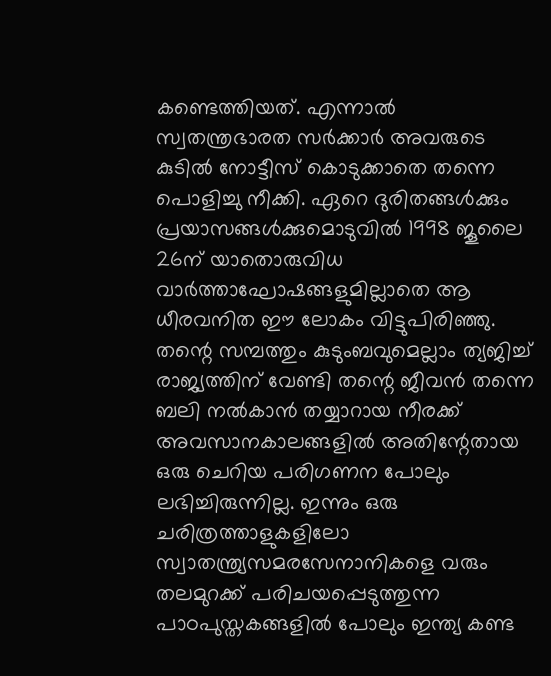കണ്ടെത്തിയത്. എന്നാൽ സ്വതന്ത്രഭാരത സർക്കാർ അവരുടെ കുടിൽ നോട്ടീസ് കൊടുക്കാതെ തന്നെ പൊളിച്ചു നീക്കി. ഏറെ ദുരിതങ്ങൾക്കും പ്രയാസങ്ങൾക്കുമൊടുവിൽ 1998 ജൂലൈ 26ന് യാതൊരുവിധ വാർത്താഘോഷങ്ങളുമില്ലാതെ ആ ധീരവനിത ഈ ലോകം വിട്ടുപിരിഞ്ഞു.
തന്റെ സമ്പത്തും കുടുംബവുമെല്ലാം ത്യജിച്ച് രാജ്യത്തിന് വേണ്ടി തന്റെ ജീവൻ തന്നെ ബലി നൽകാൻ തയ്യാറായ നീരക്ക് അവസാനകാലങ്ങളിൽ അതിന്റേതായ ഒരു ചെറിയ പരിഗണന പോലും ലഭിച്ചിരുന്നില്ല. ഇന്നും ഒരു ചരിത്രത്താളുകളിലോ സ്വാതന്ത്ര്യസമരസേനാനികളെ വരും തലമുറക്ക് പരിചയപ്പെടുത്തുന്ന പാഠപുസ്തകങ്ങളിൽ പോലും ഇന്ത്യ കണ്ട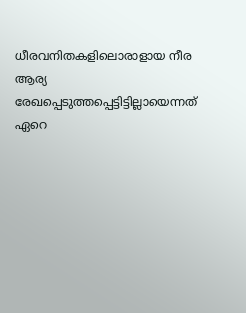ധീരവനിതകളിലൊരാളായ നീര ആര്യ രേഖപ്പെടുത്തപ്പെട്ടിട്ടില്ലായെന്നത് ഏറെ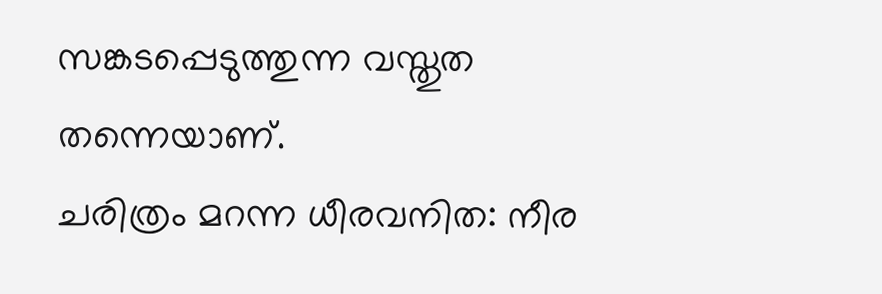സങ്കടപ്പെടുത്തുന്ന വസ്തുത തന്നെയാണ്.
ചരിത്രം മറന്ന ധീരവനിത: നീര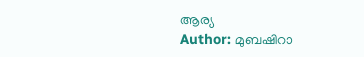ആര്യ
Author: മുബഷിറാ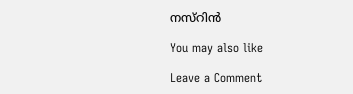നസ്‌റിൻ

You may also like

Leave a Comment